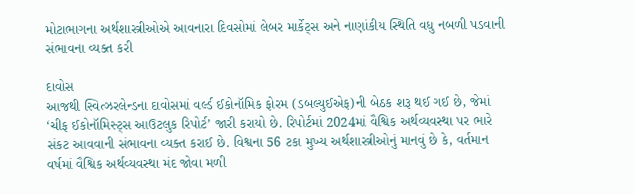મોટાભાગના અર્થશાસ્ત્રીઓએ આવનારા દિવસોમાં લેબર માર્કેટ્સ અને નાણાંકીય સ્થિતિ વધુ નબળી પડવાની સંભાવના વ્યક્ત કરી

દાવોસ
આજથી સ્વિત્ઝરલેન્ડના દાવોસમાં વર્લ્ડ ઈકોનૉમિક ફોરમ (ડબલ્યુઈએફ)ની બેઠક શરૂ થઈ ગઈ છે, જેમાં ‘ચીફ ઈકોનૉમિસ્ટ્સ આઉટલુક રિપોર્ટ’ જારી કરાયો છે. રિપોર્ટમાં 2024માં વૈશ્વિક અર્થવ્યવસ્થા પર ભારે સંકટ આવવાની સંભાવના વ્યક્ત કરાઈ છે. વિશ્વના 56 ટકા મુખ્ય અર્થશાસ્ત્રીઓનું માનવું છે કે, વર્તમાન વર્ષમાં વૈશ્વિક અર્થવ્યવસ્થા મંદ જોવા મળી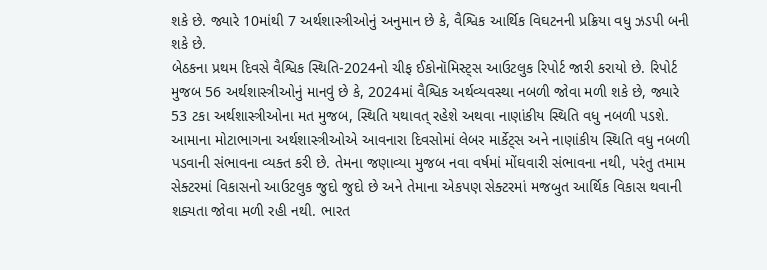શકે છે. જ્યારે 10માંથી 7 અર્થશાસ્ત્રીઓનું અનુમાન છે કે, વૈશ્વિક આર્થિક વિઘટનની પ્રક્રિયા વધુ ઝડપી બની શકે છે.
બેઠકના પ્રથમ દિવસે વૈશ્વિક સ્થિતિ-2024નો ચીફ ઈકોનૉમિસ્ટ્સ આઉટલુક રિપોર્ટ જારી કરાયો છે. રિપોર્ટ મુજબ 56 અર્થશાસ્ત્રીઓનું માનવું છે કે, 2024માં વૈશ્વિક અર્થવ્યવસ્થા નબળી જોવા મળી શકે છે, જ્યારે 53 ટકા અર્થશાસ્ત્રીઓના મત મુજબ, સ્થિતિ યથાવત્ રહેશે અથવા નાણાંકીય સ્થિતિ વધુ નબળી પડશે.
આમાના મોટાભાગના અર્થશાસ્ત્રીઓએ આવનારા દિવસોમાં લેબર માર્કેટ્સ અને નાણાંકીય સ્થિતિ વધુ નબળી પડવાની સંભાવના વ્યક્ત કરી છે. તેમના જણાવ્યા મુજબ નવા વર્ષમાં મોંઘવારી સંભાવના નથી, પરંતુ તમામ સેક્ટરમાં વિકાસનો આઉટલુક જુદો જુદો છે અને તેમાના એકપણ સેક્ટરમાં મજબુત આર્થિક વિકાસ થવાની શક્યતા જોવા મળી રહી નથી. ભારત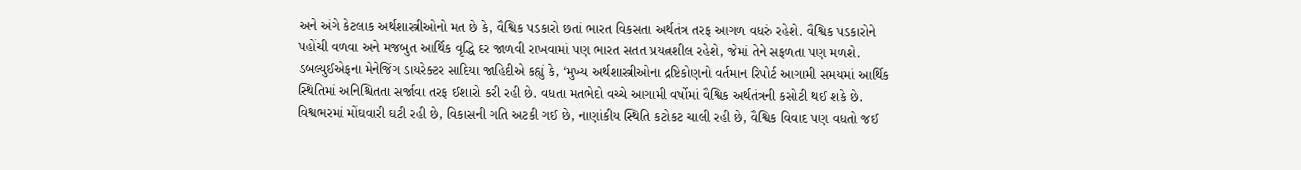અને અંગે કેટલાક અર્થશાસ્ત્રીઓનો મત છે કે, વૈશ્વિક પડકારો છતાં ભારત વિકસતા અર્થતંત્ર તરફ આગળ વધરું રહેશે. વૈશ્વિક પડકારોને પહોંચી વળવા અને મજબુત આર્થિક વૃદ્ધિ દર જાળવી રાખવામાં પણ ભારત સતત પ્રયત્નશીલ રહેશે, જેમાં તેને સફળતા પણ મળશે.
ડબલ્યુઈએફના મેનેજિંગ ડાયરેક્ટર સાદિયા જાહિદીએ કહ્યું કે, ‘મુખ્ય અર્થશાસ્ત્રીઓના દ્રષ્ટિકોણનો વર્તમાન રિપોર્ટ આગામી સમયમાં આર્થિક સ્થિતિમાં અનિશ્ચિતતા સર્જાવા તરફ ઈશારો કરી રહી છે. વધતા મતભેદો વચ્ચે આગામી વર્ષોમાં વૈશ્વિક અર્થતંત્રની કસોટી થઈ શકે છે. વિશ્વભરમાં મોંઘવારી ઘટી રહી છે, વિકાસની ગતિ અટકી ગઈ છે, નાણાંકીય સ્થિતિ કટોકટ ચાલી રહી છે, વૈશ્વિક વિવાદ પણ વધતો જઈ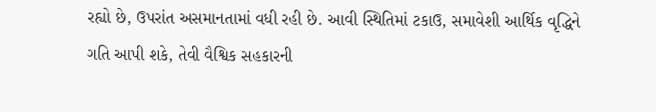રહ્યો છે, ઉપરાંત અસમાનતામાં વધી રહી છે. આવી સ્થિતિમાં ટકાઉ, સમાવેશી આર્થિક વૃદ્ધિને ગતિ આપી શકે, તેવી વૈશ્વિક સહકારની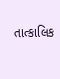તાત્કાલિક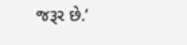જરૂર છે.’